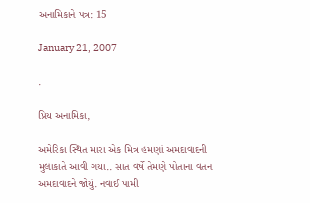અનામિકાને પત્ર: 15

January 21, 2007

.

પ્રિય અનામિકા,

અમેરિકા સ્થિત મારા એક મિત્ર હમણાં અમદાવાદની મુલાકાતે આવી ગયા.. સાત વર્ષે તેમણે પોતાના વતન અમદાવાદને જોયું. નવાઈ પામી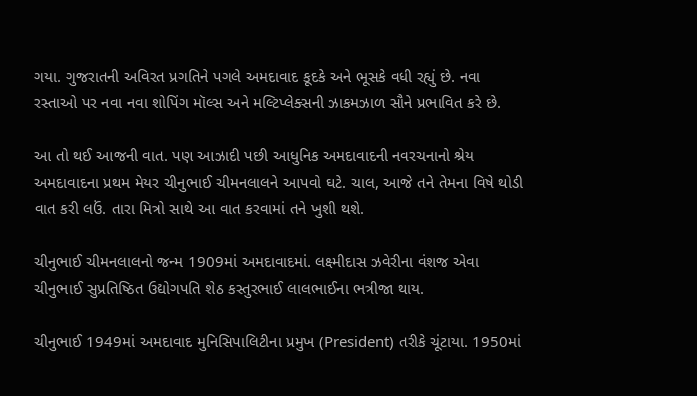ગયા. ગુજરાતની અવિરત પ્રગતિને પગલે અમદાવાદ કૂદકે અને ભૂસકે વધી રહ્યું છે. નવા રસ્તાઓ પર નવા નવા શોપિંગ મૉલ્સ અને મલ્ટિપ્લેક્સની ઝાકમઝાળ સૌને પ્રભાવિત કરે છે.

આ તો થઈ આજની વાત. પણ આઝાદી પછી આધુનિક અમદાવાદની નવરચનાનો શ્રેય અમદાવાદના પ્રથમ મેયર ચીનુભાઈ ચીમનલાલને આપવો ઘટે. ચાલ, આજે તને તેમના વિષે થોડી વાત કરી લઉં. તારા મિત્રો સાથે આ વાત કરવામાં તને ખુશી થશે.

ચીનુભાઈ ચીમનલાલનો જન્મ 1909માં અમદાવાદમાં. લક્ષ્મીદાસ ઝવેરીના વંશજ એવા ચીનુભાઈ સુપ્રતિષ્ઠિત ઉદ્યોગપતિ શેઠ કસ્તુરભાઈ લાલભાઈના ભત્રીજા થાય.

ચીનુભાઈ 1949માં અમદાવાદ મુનિસિપાલિટીના પ્રમુખ (President) તરીકે ચૂંટાયા. 1950માં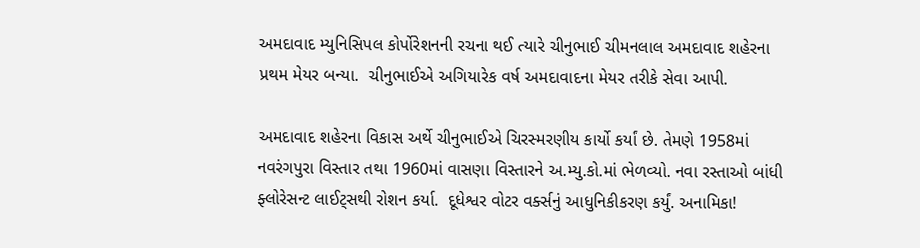અમદાવાદ મ્યુનિસિપલ કોર્પોરેશનની રચના થઈ ત્યારે ચીનુભાઈ ચીમનલાલ અમદાવાદ શહેરના પ્રથમ મેયર બન્યા.  ચીનુભાઈએ અગિયારેક વર્ષ અમદાવાદના મેયર તરીકે સેવા આપી.

અમદાવાદ શહેરના વિકાસ અર્થે ચીનુભાઈએ ચિરસ્મરણીય કાર્યો કર્યાં છે. તેમણે 1958માં નવરંગપુરા વિસ્તાર તથા 1960માં વાસણા વિસ્તારને અ.મ્યુ.કો.માં ભેળવ્યો. નવા રસ્તાઓ બાંધી ફ્લોરેસન્ટ લાઈટ્સથી રોશન કર્યા.  દૂધેશ્વર વોટર વર્ક્સનું આધુનિકીકરણ કર્યું. અનામિકા!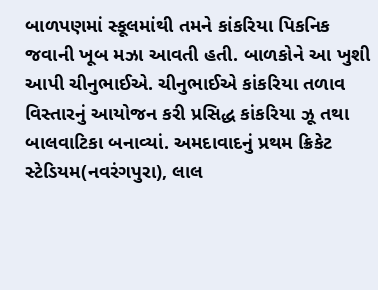બાળપણમાં સ્કૂલમાંથી તમને કાંકરિયા પિકનિક જવાની ખૂબ મઝા આવતી હતી. બાળકોને આ ખુશી આપી ચીનુભાઈએ. ચીનુભાઈએ કાંકરિયા તળાવ વિસ્તારનું આયોજન કરી પ્રસિદ્ધ કાંકરિયા ઝૂ તથા બાલવાટિકા બનાવ્યાં. અમદાવાદનું પ્રથમ ક્રિકેટ સ્ટેડિયમ(નવરંગપુરા), લાલ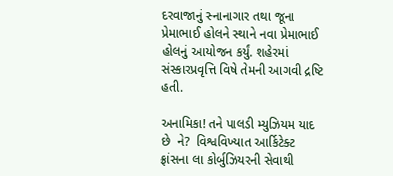દરવાજાનું સ્નાનાગાર તથા જૂના પ્રેમાભાઈ હોલને સ્થાને નવા પ્રેમાભાઈ હોલનું આયોજન કર્યું. શહેરમાં સંસ્કારપ્રવૃત્તિ વિષે તેમની આગવી દ્રષ્ટિ હતી.

અનામિકા! તને પાલડી મ્યુઝિયમ યાદ છે  ને?  વિશ્વવિખ્યાત આર્કિટેક્ટ ફ્રાંસના લા કોર્બુઝિયરની સેવાથી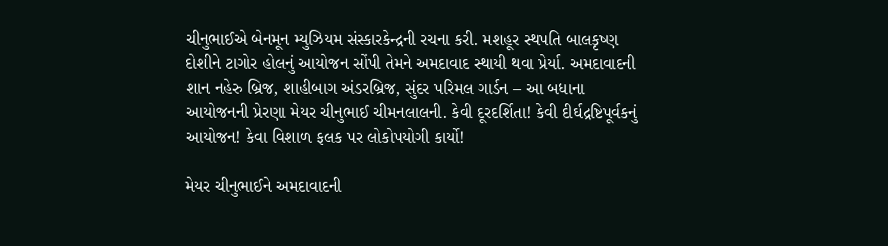ચીનુભાઈએ બેનમૂન મ્યુઝિયમ સંસ્કારકેન્દ્રની રચના કરી. મશહૂર સ્થપતિ બાલકૃષ્ણ દોશીને ટાગોર હોલનું આયોજન સોંપી તેમને અમદાવાદ સ્થાયી થવા પ્રેર્યા. અમદાવાદની શાન નહેરુ બ્રિજ, શાહીબાગ અંડરબ્રિજ, સુંદર પરિમલ ગાર્ડન – આ બધાના આયોજનની પ્રેરણા મેયર ચીનુભાઈ ચીમનલાલની. કેવી દૂરદર્શિતા! કેવી દીર્ઘદ્રષ્ટિપૂર્વકનું આયોજન! કેવા વિશાળ ફલક પર લોકોપયોગી કાર્યો!

મેયર ચીનુભાઈને અમદાવાદની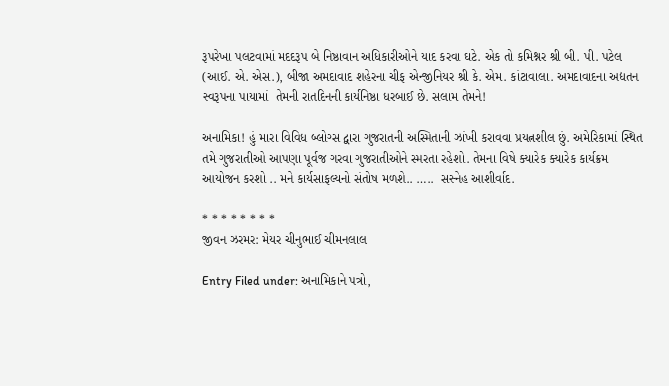રૂપરેખા પલટવામાં મદદરૂપ બે નિષ્ઠાવાન અધિકારીઓને યાદ કરવા ઘટે. એક તો કમિશ્નર શ્રી બી. પી. પટેલ (આઈ. એ. એસ.), બીજા અમદાવાદ શહેરના ચીફ એન્જીનિયર શ્રી કે. એમ. કાંટાવાલા. અમદાવાદના અદ્યતન સ્વરૂપના પાયામાં  તેમની રાતદિનની કાર્યનિષ્ઠા ધરબાઈ છે. સલામ તેમને!

અનામિકા! હું મારા વિવિધ બ્લોગ્સ દ્વારા ગુજરાતની અસ્મિતાની ઝાંખી કરાવવા પ્રયત્નશીલ છું. અમેરિકામાં સ્થિત તમે ગુજરાતીઓ આપણા પૂર્વજ ગરવા ગુજરાતીઓને સ્મરતા રહેશો. તેમના વિષે ક્યારેક ક્યારેક કાર્યક્રમ આયોજન કરશો .. મને કાર્યસાફલ્યનો સંતોષ મળશે.. …..  સસ્નેહ આશીર્વાદ.

* * * * * * * *
જીવન ઝરમર: મેયર ચીનુભાઈ ચીમનલાલ

Entry Filed under: અનામિકાને પત્રો,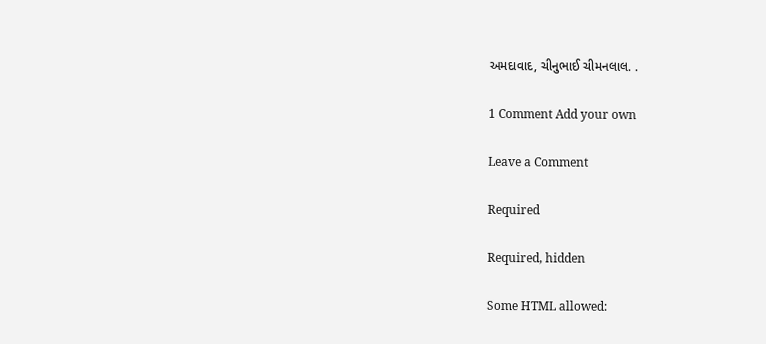અમદાવાદ, ચીનુભાઈ ચીમનલાલ. .

1 Comment Add your own

Leave a Comment

Required

Required, hidden

Some HTML allowed: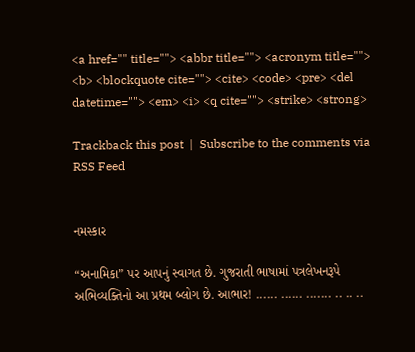<a href="" title=""> <abbr title=""> <acronym title=""> <b> <blockquote cite=""> <cite> <code> <pre> <del datetime=""> <em> <i> <q cite=""> <strike> <strong>

Trackback this post  |  Subscribe to the comments via RSS Feed


નમસ્કાર

“અનામિકા” પર આપનું સ્વાગત છે. ગુજરાતી ભાષામાં પત્રલેખનરૂપે અભિવ્યક્તિનો આ પ્રથમ બ્લોગ છે. આભાર! ...... ...... ....... .. .. ..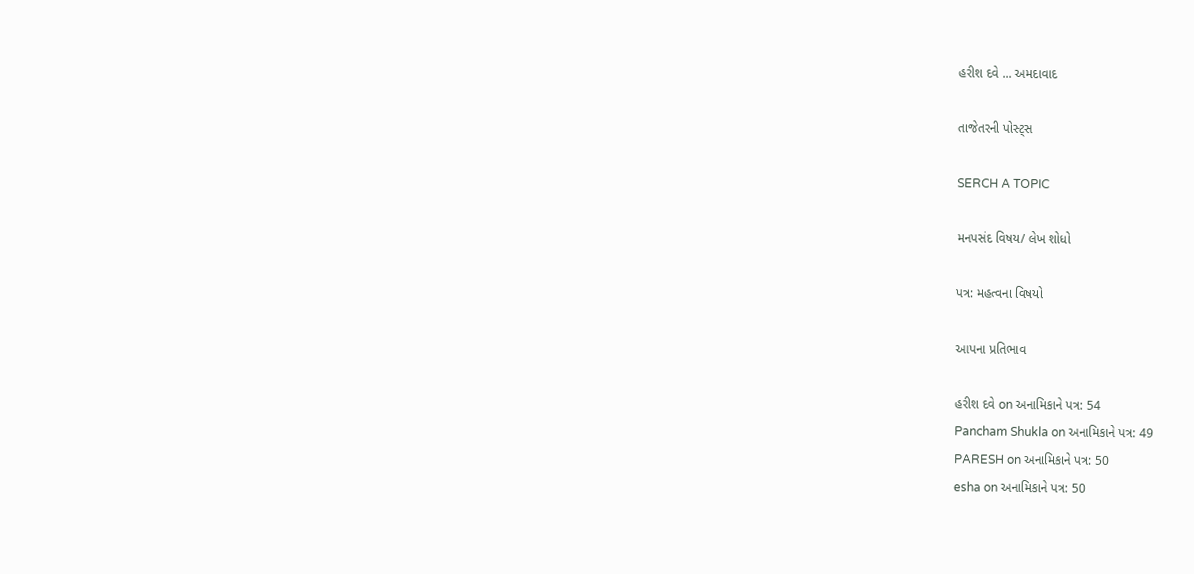હરીશ દવે ... અમદાવાદ

તાજેતરની પોસ્ટ્સ

SERCH A TOPIC

મનપસંદ વિષય/ લેખ શોધો

પત્ર: મહત્વના વિષયો

આપના પ્રતિભાવ

હરીશ દવે on અનામિકાને પત્ર: 54
Pancham Shukla on અનામિકાને પત્ર: 49
PARESH on અનામિકાને પત્ર: 50
esha on અનામિકાને પત્ર: 50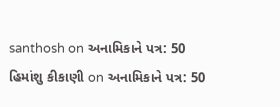santhosh on અનામિકાને પત્ર: 50
હિમાંશુ કીકાણી on અનામિકાને પત્ર: 50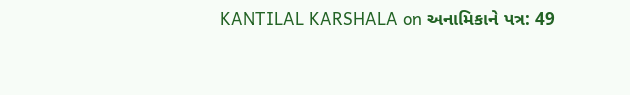KANTILAL KARSHALA on અનામિકાને પત્ર: 49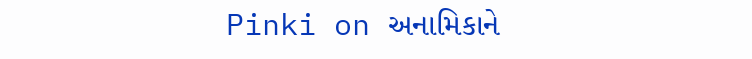Pinki on અનામિકાને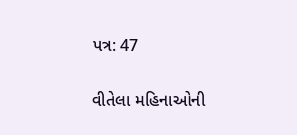પત્ર: 47

વીતેલા મહિનાઓની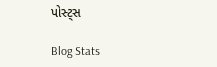પોસ્ટ્સ

Blog Stats